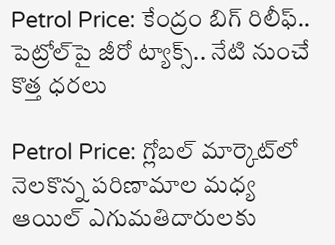Petrol Price: కేంద్రం బిగ్ రిలీఫ్.. పెట్రోల్‌పై జీరో ట్యాక్స్.. నేటి నుంచే కొత్త ధరలు

Petrol Price: గ్లోబల్ మార్కెట్‌లో నెలకొన్న పరిణామాల మధ్య ఆయిల్ ఎగుమతిదారులకు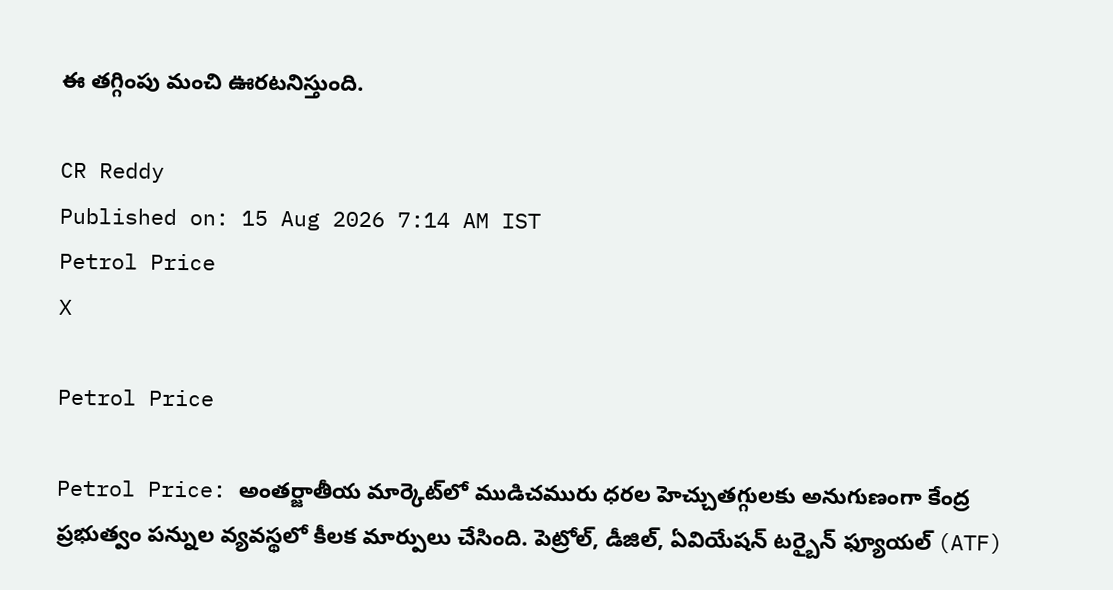ఈ తగ్గింపు మంచి ఊరటనిస్తుంది.

CR Reddy
Published on: 15 Aug 2026 7:14 AM IST
Petrol Price
X

Petrol Price

Petrol Price: అంతర్జాతీయ మార్కెట్‌లో ముడిచమురు ధరల హెచ్చుతగ్గులకు అనుగుణంగా కేంద్ర ప్రభుత్వం పన్నుల వ్యవస్థలో కీలక మార్పులు చేసింది. పెట్రోల్, డీజిల్, ఏవియేషన్ టర్బైన్ ఫ్యూయల్ (ATF)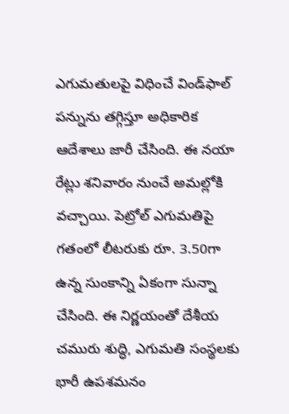ఎగుమతులపై విధించే విండ్‌ఫాల్ పన్నును తగ్గిస్తూ అధికారిక ఆదేశాలు జారీ చేసింది. ఈ నయా రేట్లు శనివారం నుంచే అమల్లోకి వచ్చాయి. పెట్రోల్ ఎగుమతిపై గతంలో లీటరుకు రూ. 3.50గా ఉన్న సుంకాన్ని ఏకంగా సున్నా చేసింది. ఈ నిర్ణయంతో దేశీయ చమురు శుద్ధి, ఎగుమతి సంస్థలకు భారీ ఉపశమనం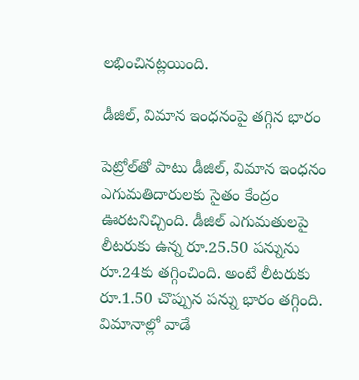లభించినట్లయింది.

డీజిల్, విమాన ఇంధనంపై తగ్గిన భారం

పెట్రోల్‌తో పాటు డీజిల్, విమాన ఇంధనం ఎగుమతిదారులకు సైతం కేంద్రం ఊరటనిచ్చింది. డీజిల్ ఎగుమతులపై లీటరుకు ఉన్న రూ.25.50 పన్నును రూ.24కు తగ్గించింది. అంటే లీటరుకు రూ.1.50 చొప్పున పన్ను భారం తగ్గింది. విమానాల్లో వాడే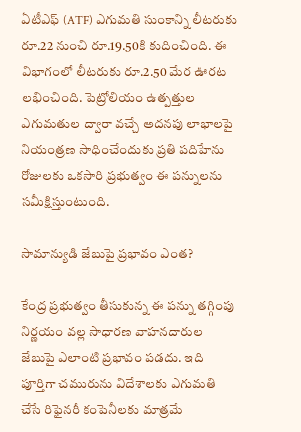ఏటీఎఫ్ (ATF) ఎగుమతి సుంకాన్ని లీటరుకు రూ.22 నుంచి రూ.19.50కి కుదించింది. ఈ విభాగంలో లీటరుకు రూ.2.50 మేర ఊరట లభించింది. పెట్రోలియం ఉత్పత్తుల ఎగుమతుల ద్వారా వచ్చే అదనపు లాభాలపై నియంత్రణ సాధించేందుకు ప్రతి పదిహేను రోజులకు ఒకసారి ప్రభుత్వం ఈ పన్నులను సమీక్షిస్తుంటుంది.

సామాన్యుడి జేబుపై ప్రభావం ఎంత?

కేంద్ర ప్రభుత్వం తీసుకున్న ఈ పన్ను తగ్గింపు నిర్ణయం వల్ల సాధారణ వాహనదారుల జేబుపై ఎలాంటి ప్రభావం పడదు. ఇది పూర్తిగా చమురును విదేశాలకు ఎగుమతి చేసే రిఫైనరీ కంపెనీలకు మాత్రమే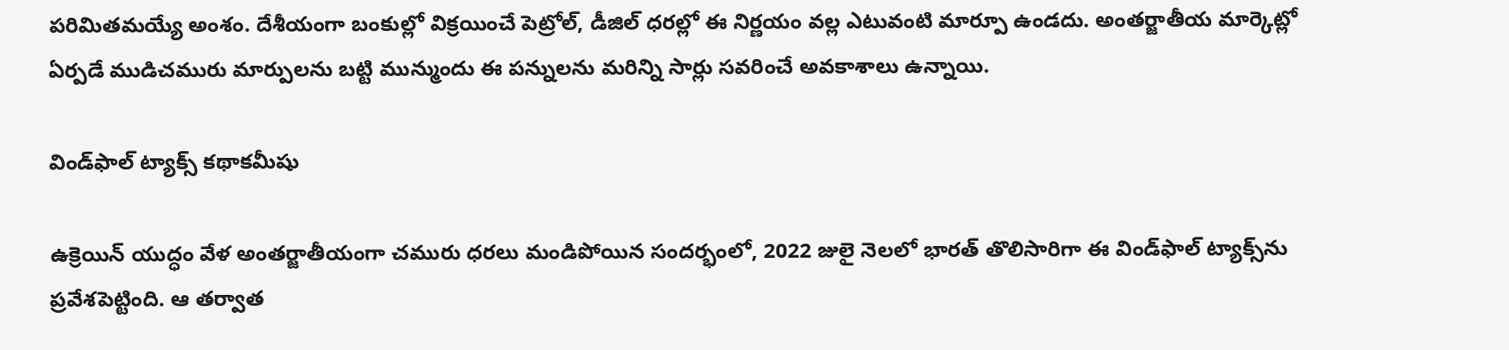పరిమితమయ్యే అంశం. దేశీయంగా బంకుల్లో విక్రయించే పెట్రోల్, డీజిల్ ధరల్లో ఈ నిర్ణయం వల్ల ఎటువంటి మార్పూ ఉండదు. అంతర్జాతీయ మార్కెట్లో ఏర్పడే ముడిచమురు మార్పులను బట్టి మున్ముందు ఈ పన్నులను మరిన్ని సార్లు సవరించే అవకాశాలు ఉన్నాయి.

విండ్‌ఫాల్ ట్యాక్స్ కథాకమీషు

ఉక్రెయిన్ యుద్ధం వేళ అంతర్జాతీయంగా చమురు ధరలు మండిపోయిన సందర్భంలో, 2022 జులై నెలలో భారత్ తొలిసారిగా ఈ విండ్‌ఫాల్ ట్యాక్స్‌ను ప్రవేశపెట్టింది. ఆ తర్వాత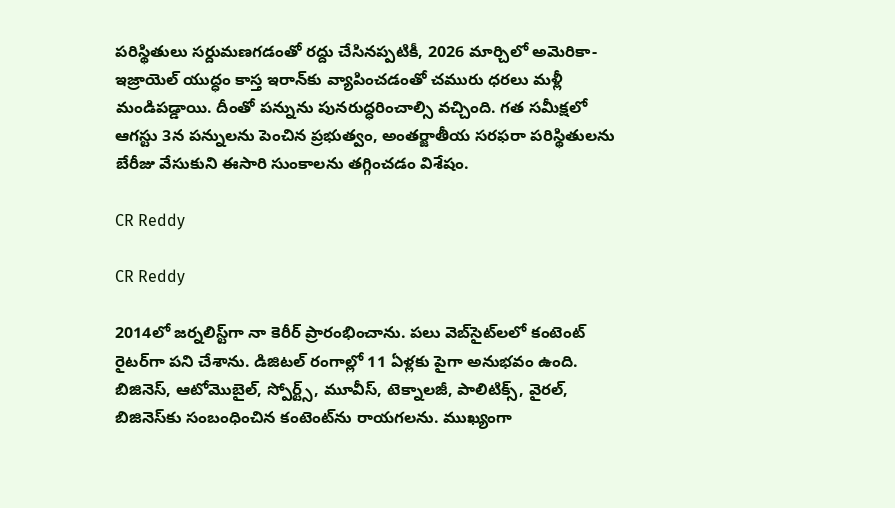పరిస్థితులు సర్దుమణగడంతో రద్దు చేసినప్పటికీ, 2026 మార్చిలో అమెరికా-ఇజ్రాయెల్ యుద్ధం కాస్త ఇరాన్‌కు వ్యాపించడంతో చమురు ధరలు మళ్లీ మండిపడ్డాయి. దీంతో పన్నును పునరుద్ధరించాల్సి వచ్చింది. గత సమీక్షలో ఆగస్టు 3న పన్నులను పెంచిన ప్రభుత్వం, అంతర్జాతీయ సరఫరా పరిస్థితులను బేరీజు వేసుకుని ఈసారి సుంకాలను తగ్గించడం విశేషం.

CR Reddy

CR Reddy

2014లో జర్నలిస్ట్‌గా నా కెరీర్ ప్రారంభించాను. పలు వెబ్‌సైట్‌లలో కంటెంట్ రైటర్‌గా పని చేశాను. డిజిటల్‌ రంగాల్లో 11 ఏళ్లకు పైగా అనుభవం ఉంది. బిజినెస్, ఆటోమొబైల్, స్పోర్ట్స్, మూవీస్, టెక్నాలజీ, పాలిటిక్స్, వైరల్, బిజినెస్‌కు సంబంధించిన కంటెంట్‌ను రాయగలను. ముఖ్యంగా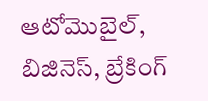ఆటోమొబైల్, బిజినెస్, బ్రేకింగ్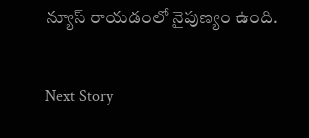న్యూస్ రాయడంలో నైపుణ్యం ఉంది.

Next Story